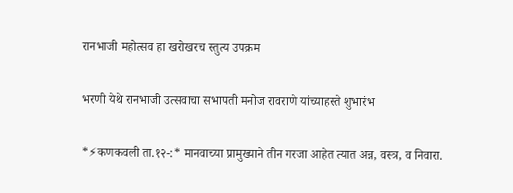रानभाजी महोत्सव हा खरोखरच स्तुत्य उपक्रम

भरणी येथे रानभाजी उत्सवाचा सभापती मनोज रावराणे यांच्याहस्ते शुभारंभ

*⚡कणकवली ता.१२-:* मानवाच्या प्रामुख्याने तीन गरजा आहेत त्यात अन्न, वस्त्र, व निवारा.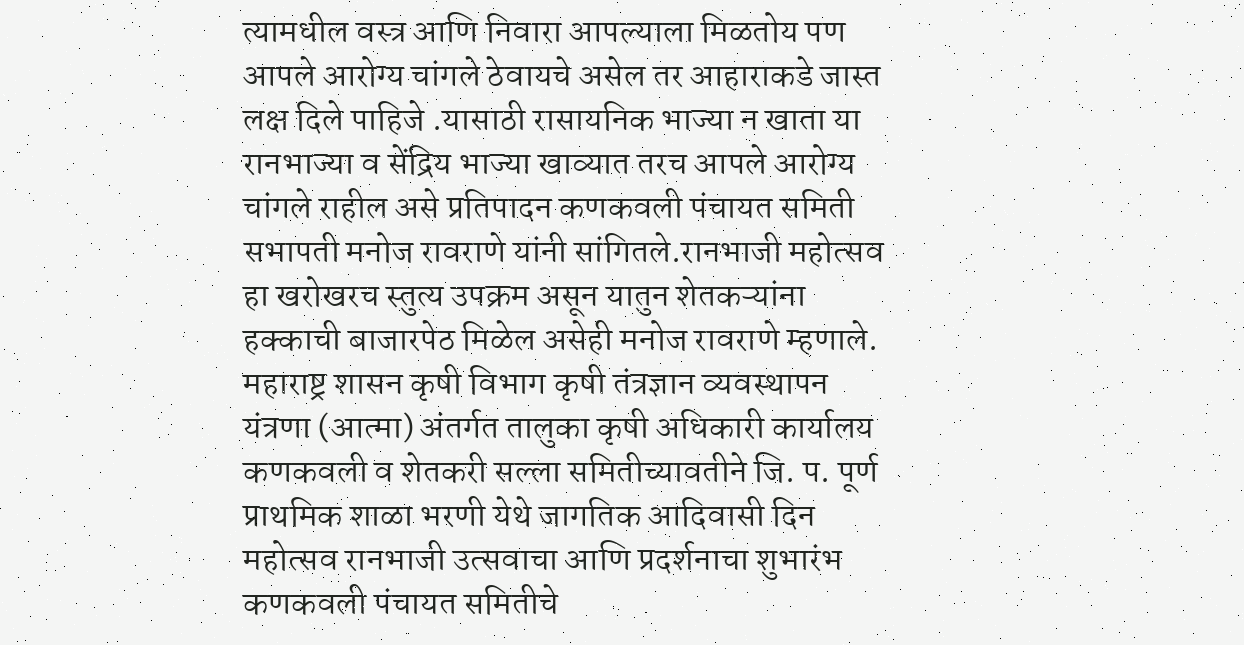त्यामधील वस्त्र आणि निवारा आपल्याला मिळतोय पण आपले आरोग्य चांगले ठेवायचे असेल तर आहाराकडे जास्त लक्ष दिले पाहिजे .यासाठी रासायनिक भाज्या न खाता या रानभाज्या व सेंद्रिय भाज्या खाव्यात तरच आपले आरोग्य चांगले राहील असे प्रतिपादन कणकवली पंचायत समिती सभापती मनोज रावराणे यांनी सांगितले.रानभाजी महोत्सव हा खरोखरच स्तुत्य उपक्रम असून यातुन शेतकऱ्यांना हक्काची बाजारपेठ मिळेल असेही मनोज रावराणे म्हणाले. महाराष्ट्र शासन कृषी विभाग कृषी तंत्रज्ञान व्यवस्थापन यंत्रणा (आत्मा) अंतर्गत तालुका कृषी अधिकारी कार्यालय कणकवली व शेतकरी सल्ला समितीच्यावतीने जि. प. पूर्ण प्राथमिक शाळा भरणी येथे जागतिक आदिवासी दिन महोत्सव रानभाजी उत्सवाचा आणि प्रदर्शनाचा शुभारंभ कणकवली पंचायत समितीचे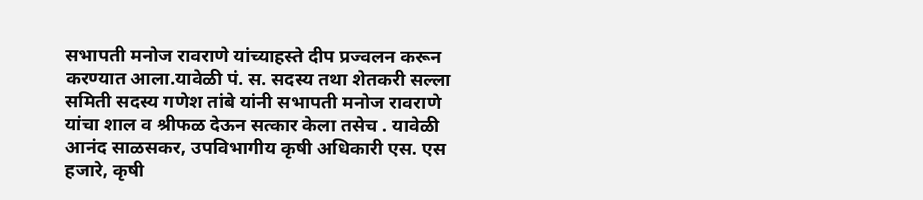सभापती मनोज रावराणे यांच्याहस्ते दीप प्रज्वलन करून करण्यात आला.यावेळी पं. स. सदस्य तथा शेतकरी सल्ला समिती सदस्य गणेश तांबे यांनी सभापती मनोज रावराणे यांचा शाल व श्रीफळ देऊन सत्कार केला तसेच . यावेळी आनंद साळसकर, उपविभागीय कृषी अधिकारी एस. एस हजारे, कृषी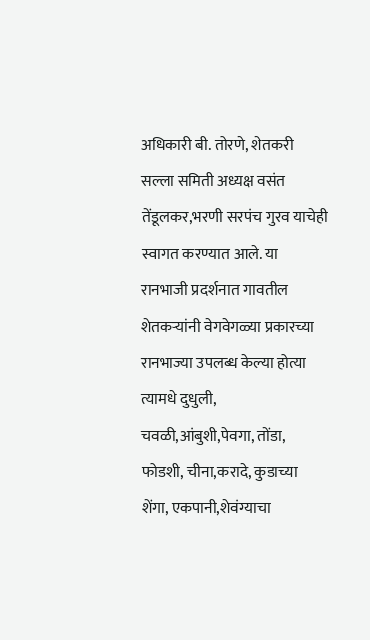अधिकारी बी. तोरणे, शेतकरी सल्ला समिती अध्यक्ष वसंत तेंडूलकर,भरणी सरपंच गुरव याचेही स्वागत करण्यात आले. या रानभाजी प्रदर्शनात गावतील शेतकऱ्यांनी वेगवेगळ्या प्रकारच्या रानभाज्या उपलब्ध केल्या होत्या त्यामधे दुधुली, चवळी,आंबुशी,पेवगा, तोंडा, फोडशी, चीना,करादे, कुडाच्या शेंगा, एकपानी,शेवंग्याचा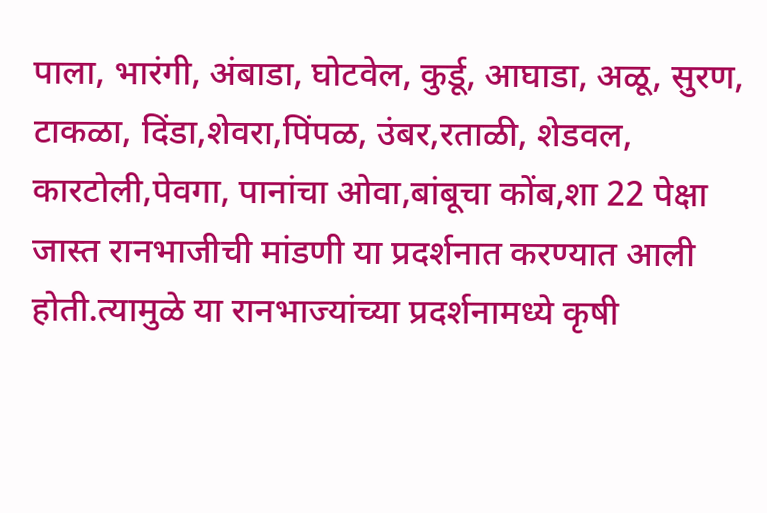पाला, भारंगी, अंबाडा, घोटवेल, कुर्डू, आघाडा, अळू, सुरण, टाकळा, दिंडा,शेवरा,पिंपळ, उंबर,रताळी, शेडवल, कारटोली,पेवगा, पानांचा ओवा,बांबूचा कोंब,शा 22 पेक्षा जास्त रानभाजीची मांडणी या प्रदर्शनात करण्यात आली होती.त्यामुळे या रानभाज्यांच्या प्रदर्शनामध्ये कृषी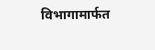विभागामार्फत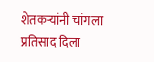शेतकऱ्यांनी चांगला प्रतिसाद दिला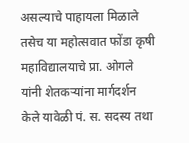असल्याचे पाहायला मिळाले तसेच या महोत्सवात फोंडा कृषी महाविद्यालयाचे प्रा. ओगले यांनी शेतकर्‍यांना मार्गदर्शन केले यावेळी पं. स. सदस्य तथा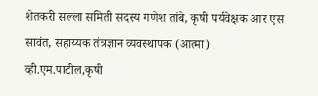शेतकरी सल्ला समिती सदस्य गणेश तांबे, कृषी पर्यवेक्षक आर एस सावंत, सहाय्यक तंत्रज्ञान व्यवस्थापक (आत्मा) व्ही.एम.पाटील,कृषी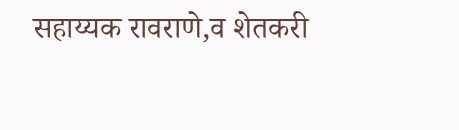सहाय्यक रावराणे,व शेतकरी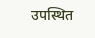उपस्थित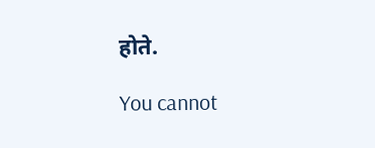होते.

You cannot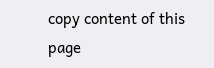copy content of this page